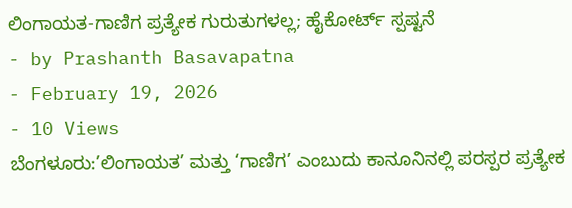ಲಿಂಗಾಯತ-ಗಾಣಿಗ ಪ್ರತ್ಯೇಕ ಗುರುತುಗಳಲ್ಲ; ಹೈಕೋರ್ಟ್ ಸ್ಪಷ್ಟನೆ
- by Prashanth Basavapatna
- February 19, 2026
- 10 Views
ಬೆಂಗಳೂರು:’ಲಿಂಗಾಯತ’ ಮತ್ತು ‘ಗಾಣಿಗ’ ಎಂಬುದು ಕಾನೂನಿನಲ್ಲಿ ಪರಸ್ಪರ ಪ್ರತ್ಯೇಕ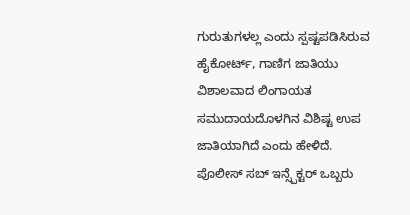ಗುರುತುಗಳಲ್ಲ ಎಂದು ಸ್ಪಷ್ಟಪಡಿಸಿರುವ ಹೈಕೋರ್ಟ್, ಗಾಣಿಗ ಜಾತಿಯು ವಿಶಾಲವಾದ ಲಿಂಗಾಯತ ಸಮುದಾಯದೊಳಗಿನ ವಿಶಿಷ್ಟ ಉಪ ಜಾತಿಯಾಗಿದೆ ಎಂದು ಹೇಳಿದೆ.
ಪೊಲೀಸ್ ಸಬ್ ಇನ್ಸ್ಪೆಕ್ಟರ್ ಒಬ್ಬರು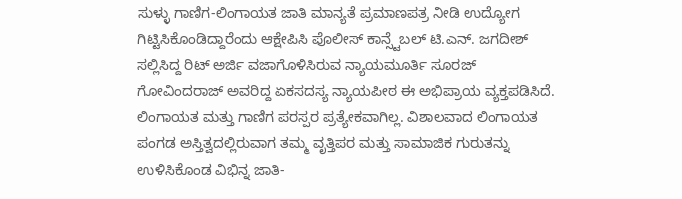ಸುಳ್ಳು ಗಾಣಿಗ-ಲಿಂಗಾಯತ ಜಾತಿ ಮಾನ್ಯತೆ ಪ್ರಮಾಣಪತ್ರ ನೀಡಿ ಉದ್ಯೋಗ ಗಿಟ್ಟಿಸಿಕೊಂಡಿದ್ದಾರೆಂದು ಆಕ್ಷೇಪಿಸಿ ಪೊಲೀಸ್ ಕಾನ್ಸ್ಟೆಬಲ್ ಟಿ.ಎನ್. ಜಗದೀಶ್ ಸಲ್ಲಿಸಿದ್ದ ರಿಟ್ ಅರ್ಜಿ ವಜಾಗೊಳಿಸಿರುವ ನ್ಯಾಯಮೂರ್ತಿ ಸೂರಜ್ ಗೋವಿಂದರಾಜ್ ಅವರಿದ್ದ ಏಕಸದಸ್ಯ ನ್ಯಾಯಪೀಠ ಈ ಅಭಿಪ್ರಾಯ ವ್ಯಕ್ತಪಡಿಸಿದೆ.
ಲಿಂಗಾಯತ ಮತ್ತು ಗಾಣಿಗ ಪರಸ್ಪರ ಪ್ರತ್ಯೇಕವಾಗಿಲ್ಲ. ವಿಶಾಲವಾದ ಲಿಂಗಾಯತ ಪಂಗಡ ಅಸ್ತಿತ್ವದಲ್ಲಿರುವಾಗ ತಮ್ಮ ವೃತ್ತಿಪರ ಮತ್ತು ಸಾಮಾಜಿಕ ಗುರುತನ್ನು ಉಳಿಸಿಕೊಂಡ ವಿಭಿನ್ನ ಜಾತಿ-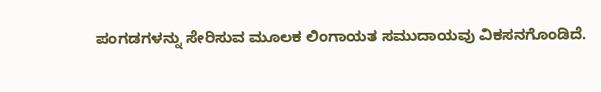ಪಂಗಡಗಳನ್ನು ಸೇರಿಸುವ ಮೂಲಕ ಲಿಂಗಾಯತ ಸಮುದಾಯವು ವಿಕಸನಗೊಂಡಿದೆ.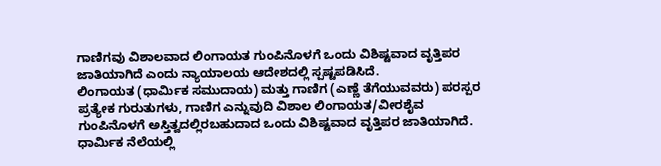ಗಾಣಿಗವು ವಿಶಾಲವಾದ ಲಿಂಗಾಯತ ಗುಂಪಿನೊಳಗೆ ಒಂದು ವಿಶಿಷ್ಟವಾದ ವೃತ್ತಿಪರ ಜಾತಿಯಾಗಿದೆ ಎಂದು ನ್ಯಾಯಾಲಯ ಆದೇಶದಲ್ಲಿ ಸ್ಪಷ್ಟಪಡಿಸಿದೆ.
ಲಿಂಗಾಯತ (ಧಾರ್ಮಿಕ ಸಮುದಾಯ) ಮತ್ತು ಗಾಣಿಗ (ಎಣ್ಣೆ ತೆಗೆಯುವವರು) ಪರಸ್ಪರ ಪ್ರತ್ಯೇಕ ಗುರುತುಗಳು, ಗಾಣಿಗ ಎನ್ನುವುದಿ ವಿಶಾಲ ಲಿಂಗಾಯತ/ವೀರಶೈವ ಗುಂಪಿನೊಳಗೆ ಅಸ್ತಿತ್ವದಲ್ಲಿರಬಹುದಾದ ಒಂದು ವಿಶಿಷ್ಟವಾದ ವೃತ್ತಿಪರ ಜಾತಿಯಾಗಿದೆ. ಧಾರ್ಮಿಕ ನೆಲೆಯಲ್ಲಿ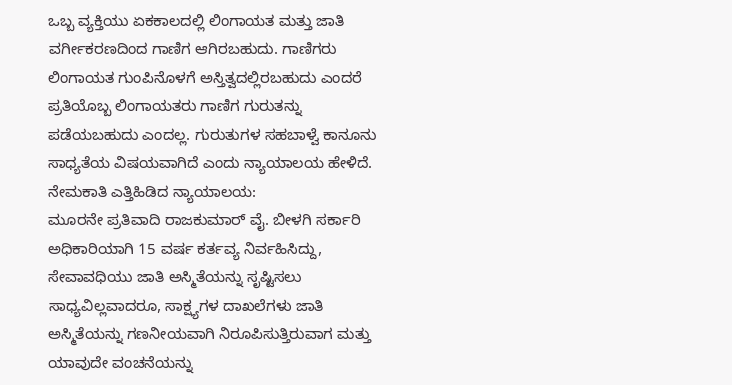ಒಬ್ಬ ವ್ಯಕ್ತಿಯು ಏಕಕಾಲದಲ್ಲಿ ಲಿಂಗಾಯತ ಮತ್ತು ಜಾತಿ ವರ್ಗೀಕರಣದಿಂದ ಗಾಣಿಗ ಆಗಿರಬಹುದು. ಗಾಣಿಗರು ಲಿಂಗಾಯತ ಗುಂಪಿನೊಳಗೆ ಅಸ್ತಿತ್ವದಲ್ಲಿರಬಹುದು ಎಂದರೆ ಪ್ರತಿಯೊಬ್ಬ ಲಿಂಗಾಯತರು ಗಾಣಿಗ ಗುರುತನ್ನು ಪಡೆಯಬಹುದು ಎಂದಲ್ಲ. ಗುರುತುಗಳ ಸಹಬಾಳ್ವೆ ಕಾನೂನು ಸಾಧ್ಯತೆಯ ವಿಷಯವಾಗಿದೆ ಎಂದು ನ್ಯಾಯಾಲಯ ಹೇಳಿದೆ.
ನೇಮಕಾತಿ ಎತ್ತಿಹಿಡಿದ ನ್ಯಾಯಾಲಯ:
ಮೂರನೇ ಪ್ರತಿವಾದಿ ರಾಜಕುಮಾರ್ ವೈ. ಬೀಳಗಿ ಸರ್ಕಾರಿ ಅಧಿಕಾರಿಯಾಗಿ 15 ವರ್ಷ ಕರ್ತವ್ಯ ನಿರ್ವಹಿಸಿದ್ದು, ಸೇವಾವಧಿಯು ಜಾತಿ ಅಸ್ಮಿತೆಯನ್ನು ಸೃಷ್ಟಿಸಲು ಸಾಧ್ಯವಿಲ್ಲವಾದರೂ, ಸಾಕ್ಷ್ಯಗಳ ದಾಖಲೆಗಳು ಜಾತಿ ಅಸ್ಮಿತೆಯನ್ನು ಗಣನೀಯವಾಗಿ ನಿರೂಪಿಸುತ್ತಿರುವಾಗ ಮತ್ತು ಯಾವುದೇ ವಂಚನೆಯನ್ನು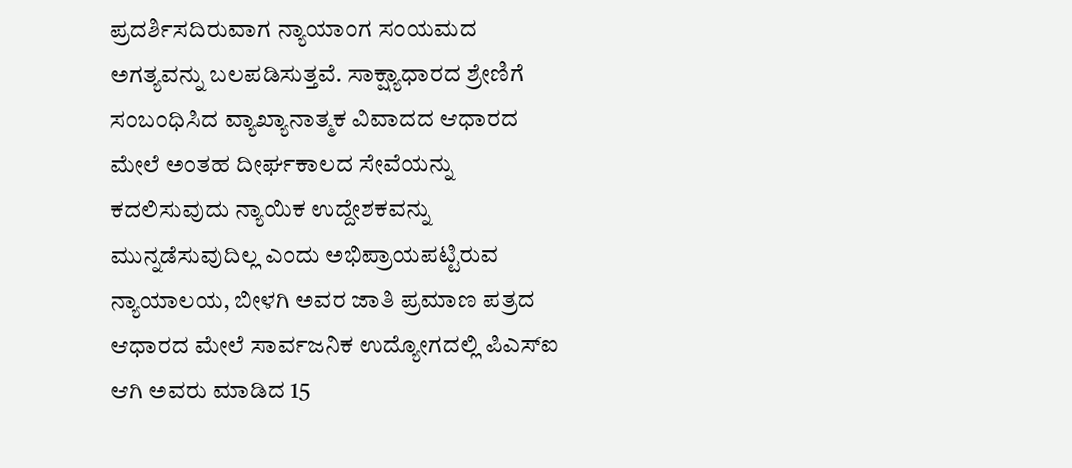ಪ್ರದರ್ಶಿಸದಿರುವಾಗ ನ್ಯಾಯಾಂಗ ಸಂಯಮದ ಅಗತ್ಯವನ್ನು ಬಲಪಡಿಸುತ್ತವೆ. ಸಾಕ್ಷ್ಯಾಧಾರದ ಶ್ರೇಣಿಗೆ ಸಂಬಂಧಿಸಿದ ವ್ಯಾಖ್ಯಾನಾತ್ಮಕ ವಿವಾದದ ಆಧಾರದ ಮೇಲೆ ಅಂತಹ ದೀರ್ಘಕಾಲದ ಸೇವೆಯನ್ನು ಕದಲಿಸುವುದು ನ್ಯಾಯಿಕ ಉದ್ದೇಶಕವನ್ನು ಮುನ್ನಡೆಸುವುದಿಲ್ಲ ಎಂದು ಅಭಿಪ್ರಾಯಪಟ್ಟಿರುವ ನ್ಯಾಯಾಲಯ, ಬೀಳಗಿ ಅವರ ಜಾತಿ ಪ್ರಮಾಣ ಪತ್ರದ ಆಧಾರದ ಮೇಲೆ ಸಾರ್ವಜನಿಕ ಉದ್ಯೋಗದಲ್ಲಿ ಪಿಎಸ್ಐ ಆಗಿ ಅವರು ಮಾಡಿದ 15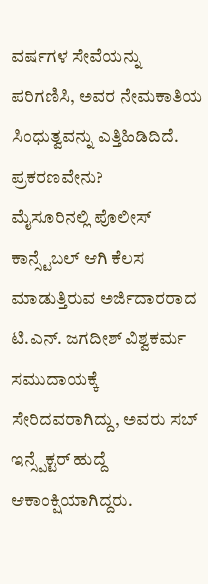ವರ್ಷಗಳ ಸೇವೆಯನ್ನು ಪರಿಗಣಿಸಿ, ಅವರ ನೇಮಕಾತಿಯ ಸಿಂಧುತ್ವವನ್ನು ಎತ್ತಿಹಿಡಿದಿದೆ.
ಪ್ರಕರಣವೇನು?
ಮೈಸೂರಿನಲ್ಲಿ ಪೊಲೀಸ್ ಕಾನ್ಸ್ಟೆಬಲ್ ಆಗಿ ಕೆಲಸ ಮಾಡುತ್ತಿರುವ ಅರ್ಜಿದಾರರಾದ ಟಿ.ಎನ್. ಜಗದೀಶ್ ವಿಶ್ವಕರ್ಮ ಸಮುದಾಯಕ್ಕೆ ಸೇರಿದವರಾಗಿದ್ದು, ಅವರು ಸಬ್ ಇನ್ಸ್ಪೆಕ್ಟರ್ ಹುದ್ದೆ ಆಕಾಂಕ್ಷಿಯಾಗಿದ್ದರು.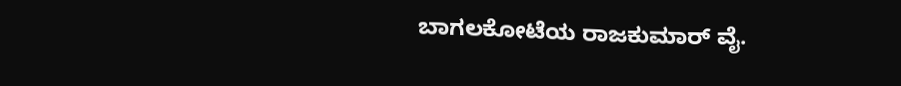ಬಾಗಲಕೋಟೆಯ ರಾಜಕುಮಾರ್ ವೈ.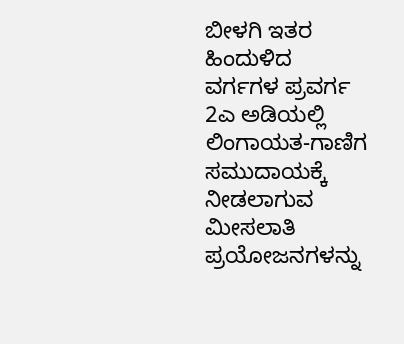ಬೀಳಗಿ ಇತರ ಹಿಂದುಳಿದ ವರ್ಗಗಳ ಪ್ರವರ್ಗ 2ಎ ಅಡಿಯಲ್ಲಿ ಲಿಂಗಾಯತ-ಗಾಣಿಗ ಸಮುದಾಯಕ್ಕೆ ನೀಡಲಾಗುವ ಮೀಸಲಾತಿ ಪ್ರಯೋಜನಗಳನ್ನು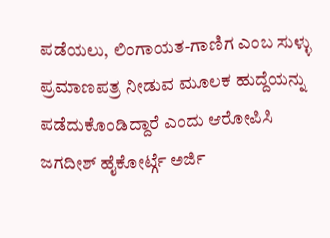ಪಡೆಯಲು, ಲಿಂಗಾಯತ-ಗಾಣಿಗ ಎಂಬ ಸುಳ್ಳು ಪ್ರಮಾಣಪತ್ರ ನೀಡುವ ಮೂಲಕ ಹುದ್ದೆಯನ್ನು ಪಡೆದುಕೊಂಡಿದ್ದಾರೆ ಎಂದು ಆರೋಪಿಸಿ ಜಗದೀಶ್ ಹೈಕೋರ್ಟ್ಗೆ ಅರ್ಜಿ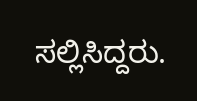ಸಲ್ಲಿಸಿದ್ದರು.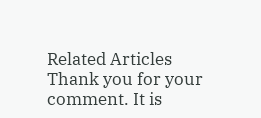Related Articles
Thank you for your comment. It is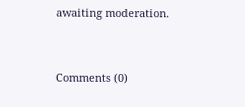awaiting moderation.


Comments (0)